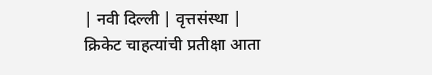| नवी दिल्ली | वृत्तसंस्था |
क्रिकेट चाहत्यांची प्रतीक्षा आता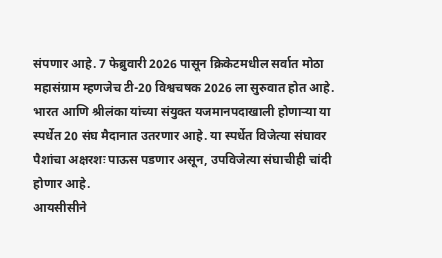संपणार आहे. 7 फेब्रुवारी 2026 पासून क्रिकेटमधील सर्वात मोठा महासंग्राम म्हणजेच टी-20 विश्वचषक 2026 ला सुरुवात होत आहे. भारत आणि श्रीलंका यांच्या संयुक्त यजमानपदाखाली होणाऱ्या या स्पर्धेत 20 संघ मैदानात उतरणार आहे. या स्पर्धेत विजेत्या संघावर पैशांचा अक्षरशः पाऊस पडणार असून, उपविजेत्या संघाचीही चांदी होणार आहे.
आयसीसीने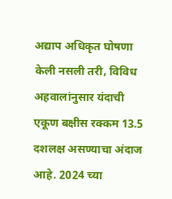अद्याप अधिकृत घोषणा केली नसली तरी, विविध अहवालांनुसार यंदाची एकूण बक्षीस रक्कम 13.5 दशलक्ष असण्याचा अंदाज आहे. 2024 च्या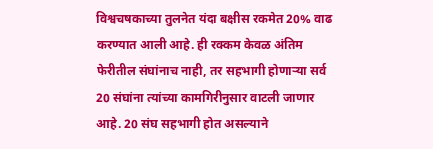विश्वचषकाच्या तुलनेत यंदा बक्षीस रकमेत 20% वाढ करण्यात आली आहे. ही रक्कम केवळ अंतिम फेरीतील संघांनाच नाही, तर सहभागी होणाऱ्या सर्व 20 संघांना त्यांच्या कामगिरीनुसार वाटली जाणार आहे. 20 संघ सहभागी होत असल्याने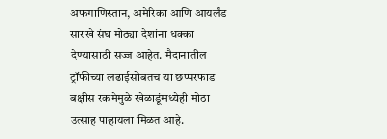अफगाणिस्तान, अमेरिका आणि आयर्लंड सारखे संघ मोठ्या देशांना धक्का देण्यासाठी सज्ज आहेत. मैदानातील ट्रॉफीच्या लढाईसोबतच या छप्परफाड बक्षीस रकमेमुळे खेळाडूंमध्येही मोठा उत्साह पाहायला मिळत आहे.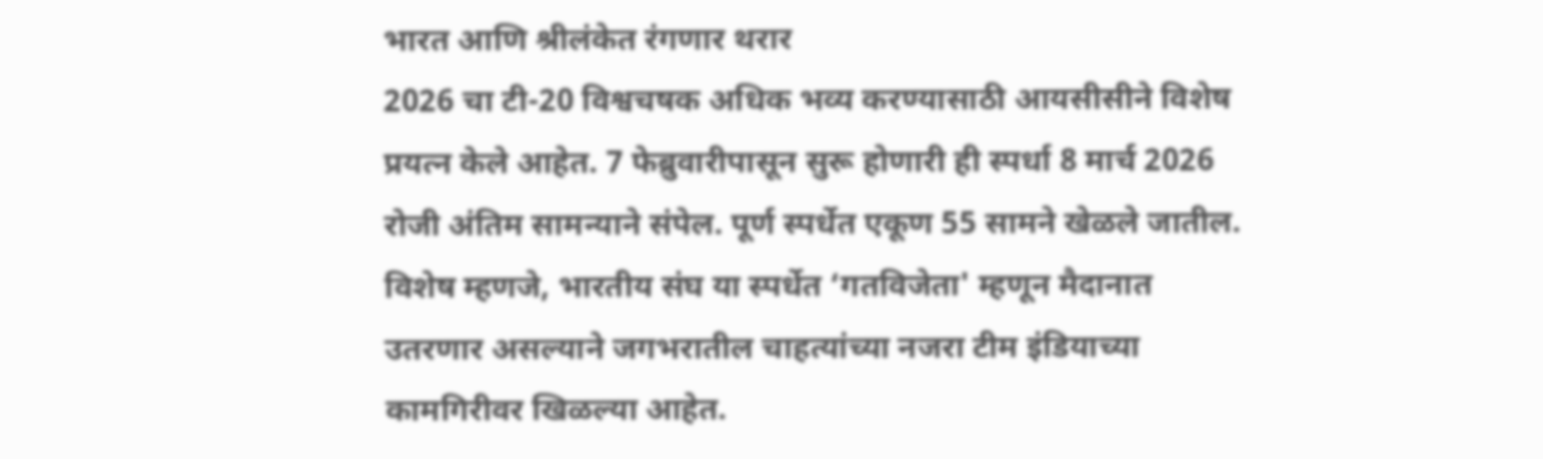भारत आणि श्रीलंकेत रंगणार थरार
2026 चा टी-20 विश्वचषक अधिक भव्य करण्यासाठी आयसीसीने विशेष प्रयत्न केले आहेत. 7 फेब्रुवारीपासून सुरू होणारी ही स्पर्धा 8 मार्च 2026 रोजी अंतिम सामन्याने संपेल. पूर्ण स्पर्धेत एकूण 55 सामने खेळले जातील. विशेष म्हणजे, भारतीय संघ या स्पर्धेत ‘गतविजेता' म्हणून मैदानात उतरणार असल्याने जगभरातील चाहत्यांच्या नजरा टीम इंडियाच्या कामगिरीवर खिळल्या आहेत.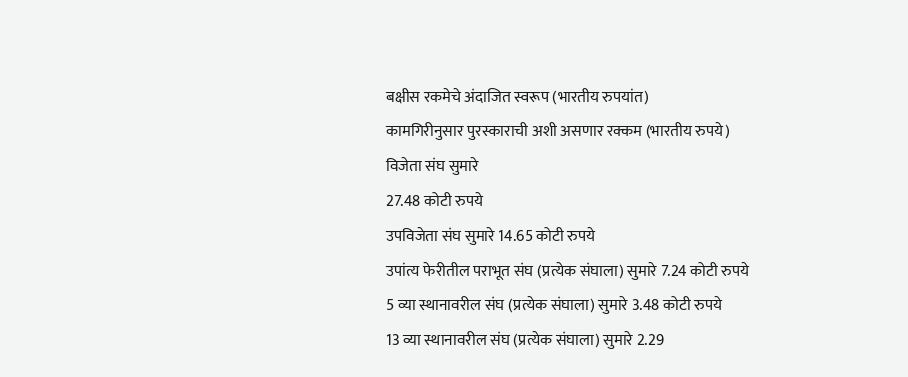बक्षीस रकमेचे अंदाजित स्वरूप (भारतीय रुपयांत)
कामगिरीनुसार पुरस्काराची अशी असणार रक्कम (भारतीय रुपये)
विजेता संघ सुमारे
27.48 कोटी रुपये
उपविजेता संघ सुमारे 14.65 कोटी रुपये
उपांत्य फेरीतील पराभूत संघ (प्रत्येक संघाला) सुमारे 7.24 कोटी रुपये
5 व्या स्थानावरील संघ (प्रत्येक संघाला) सुमारे 3.48 कोटी रुपये
13 व्या स्थानावरील संघ (प्रत्येक संघाला) सुमारे 2.29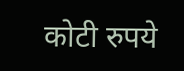कोटी रुपये